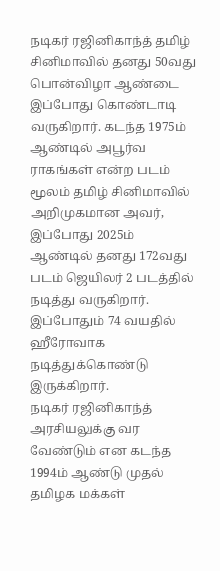நடிகர் ரஜினிகாந்த் தமிழ் சினிமாவில் தனது 50வது பொன்விழா ஆண்டை இப்போது கொண்டாடி வருகிறார். கடந்த 1975ம் ஆண்டில் அபூர்வ ராகங்கள் என்ற படம் மூலம் தமிழ் சினிமாவில் அறிமுகமான அவர், இப்போது 2025ம் ஆண்டில் தனது 172வது படம் ஜெயிலர் 2 படத்தில் நடித்து வருகிறார். இப்போதும் 74 வயதில் ஹீரோவாக நடித்துக்கொண்டு இருக்கிறார்.
நடிகர் ரஜினிகாந்த் அரசியலுக்கு வர வேண்டும் என கடந்த 1994ம் ஆண்டு முதல் தமிழக மக்கள்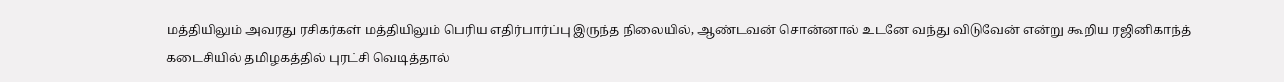மத்தியிலும் அவரது ரசிகர்கள் மத்தியிலும் பெரிய எதிர்பார்ப்பு இருந்த நிலையில், ஆண்டவன் சொன்னால் உடனே வந்து விடுவேன் என்று கூறிய ரஜினிகாந்த் கடைசியில் தமிழகத்தில் புரட்சி வெடித்தால்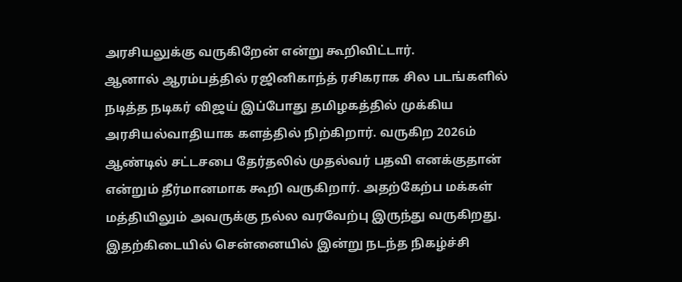அரசியலுக்கு வருகிறேன் என்று கூறிவிட்டார்.
ஆனால் ஆரம்பத்தில் ரஜினிகாந்த் ரசிகராக சில படங்களில் நடித்த நடிகர் விஜய் இப்போது தமிழகத்தில் முக்கிய அரசியல்வாதியாக களத்தில் நிற்கிறார். வருகிற 2026ம் ஆண்டில் சட்டசபை தேர்தலில் முதல்வர் பதவி எனக்குதான் என்றும் தீர்மானமாக கூறி வருகிறார். அதற்கேற்ப மக்கள் மத்தியிலும் அவருக்கு நல்ல வரவேற்பு இருந்து வருகிறது.
இதற்கிடையில் சென்னையில் இன்று நடந்த நிகழ்ச்சி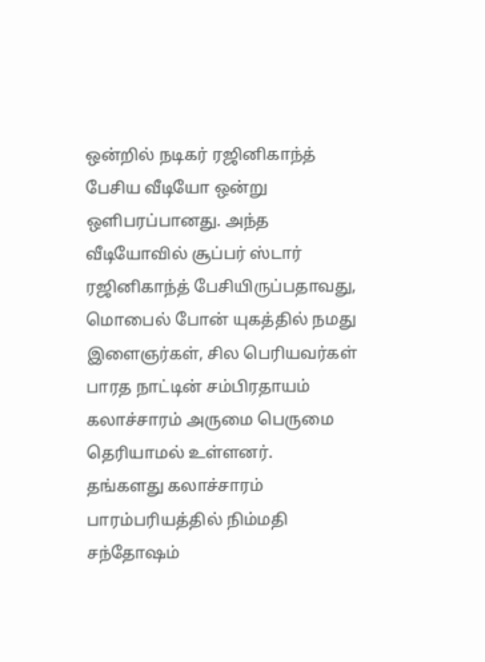ஒன்றில் நடிகர் ரஜினிகாந்த் பேசிய வீடியோ ஒன்று ஒளிபரப்பானது. அந்த வீடியோவில் சூப்பர் ஸ்டார் ரஜினிகாந்த் பேசியிருப்பதாவது, மொபைல் போன் யுகத்தில் நமது இளைஞர்கள், சில பெரியவர்கள் பாரத நாட்டின் சம்பிரதாயம் கலாச்சாரம் அருமை பெருமை தெரியாமல் உள்ளனர்.
தங்களது கலாச்சாரம் பாரம்பரியத்தில் நிம்மதி சந்தோஷம்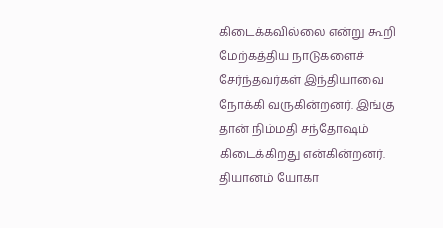கிடைக்கவில்லை என்று கூறி மேற்கத்திய நாடுகளைச் சேர்ந்தவர்கள் இந்தியாவை நோக்கி வருகின்றனர். இங்கு தான் நிம்மதி சந்தோஷம் கிடைக்கிறது என்கின்றனர். தியானம் யோகா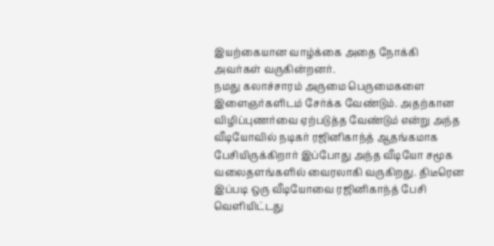இயற்கையான வாழ்க்கை அதை நோக்கி அவர்கள் வருகின்றனர்.
நமது கலாச்சாரம் அருமை பெருமைகளை இளைஞர்களிடம் சேர்க்க வேண்டும். அதற்கான விழிப்புணர்வை ஏற்படுத்த வேண்டும் என்று அந்த வீடியோவில் நடிகர் ரஜினிகாந்த் ஆதங்கமாக பேசியிருக்கிறார் இப்போது அந்த வீடியோ சமூக வலைதளங்களில் வைரலாகி வருகிறது. திடீரென இப்படி ஒரு வீடியோவை ரஜினிகாந்த் பேசி வெளியிட்டது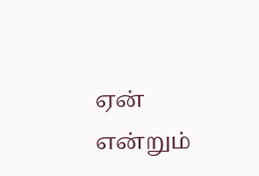ஏன் என்றும்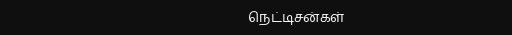நெட்டிசன்கள்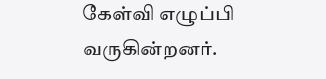கேள்வி எழுப்பி வருகின்றனர்.